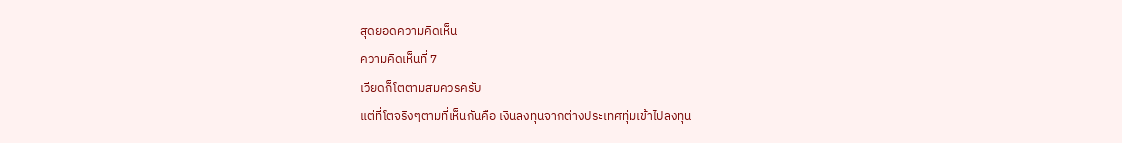สุดยอดความคิดเห็น
ความคิดเห็นที่ 7
เวียดก็โตตามสมควรครับ
แต่ที่โตจริงๆตามที่เห็นกันคือ เงินลงทุนจากต่างประเทศทุ่มเข้าไปลงทุน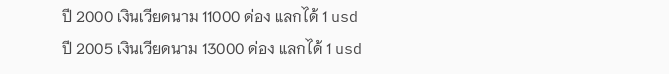ปี 2000 เงินเวียดนาม 11000 ด่อง แลกได้ 1 usd
ปี 2005 เงินเวียดนาม 13000 ด่อง แลกได้ 1 usd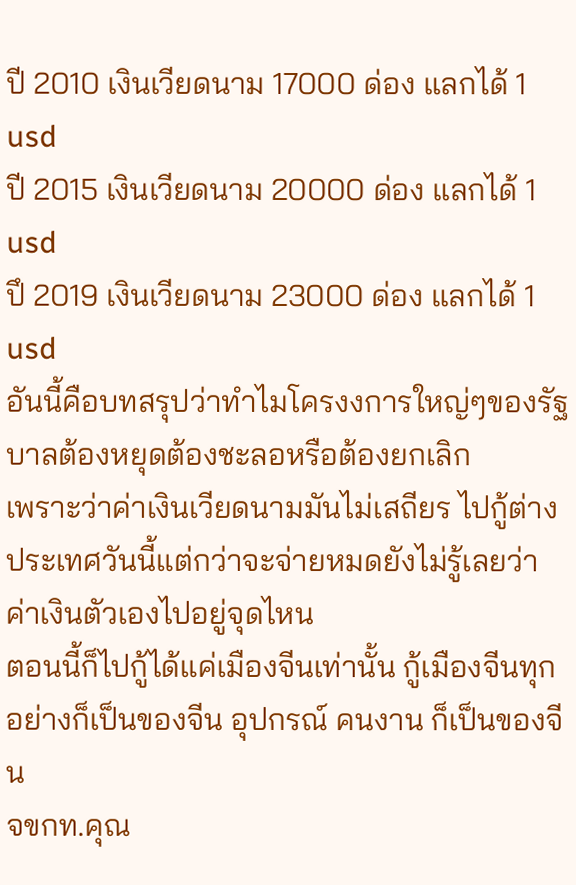ปี 2010 เงินเวียดนาม 17000 ด่อง แลกได้ 1 usd
ปี 2015 เงินเวียดนาม 20000 ด่อง แลกได้ 1 usd
ปึ 2019 เงินเวียดนาม 23000 ด่อง แลกได้ 1 usd
อันนี้คือบทสรุปว่าทำไมโครงงการใหญ่ๆของรัฐบาลต้องหยุดต้องชะลอหรือต้องยกเลิก
เพราะว่าค่าเงินเวียดนามมันไม่เสถียร ไปกู้ต่างประเทศวันนี้แต่กว่าจะจ่ายหมดยังไม่รู้เลยว่าค่าเงินตัวเองไปอยู่จุดไหน
ตอนนี้ก็ไปกู้ได้แค่เมืองจีนเท่านั้น กู้เมืองจีนทุกอย่างก็เป็นของจีน อุปกรณ์ คนงาน ก็เป็นของจีน
จขกท.คุณ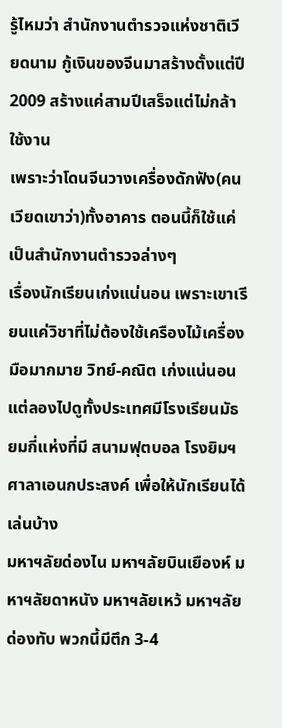รู้ไหมว่า สำนักงานตำรวจแห่งชาติเวียดนาม กู้เงินของจีนมาสร้างตั้งแต่ปี 2009 สร้างแค่สามปีเสร็จแต่ไม่กล้าใช้งาน
เพราะว่าโดนจีนวางเครื่องดักฟัง(คนเวียดเขาว่า)ทั้งอาคาร ตอนนี้ก็ใช้แค่เป็นสำนักงานตำรวจล่างๆ
เรื่องนักเรียนเก่งแน่นอน เพราะเขาเรียนแค่วิชาที่ไม่ต้องใช้เครืองไม้เครื่องมือมากมาย วิทย์-คณิต เก่งแน่นอน
แต่ลองไปดูทั้งประเทศมีโรงเรียนมัธยมกี่แห่งที่มี สนามฟุตบอล โรงยิมฯ ศาลาเอนกประสงค์ เพื่อให้นักเรียนได้เล่นบ้าง
มหาฯลัยด่องไน มหาฯลัยบินเยืองห์ มหาฯลัยดาหนัง มหาฯลัยเหว้ มหาฯลัยด่องทับ พวกนี้มีตึก 3-4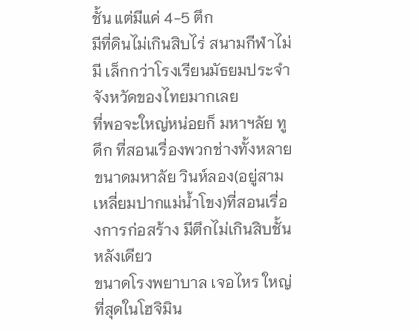ชั้น แต่มีแค่ 4-5 ตึก
มีที่ดินไม่เกินสิบไร่ สนามกีฬาไม่มี เล็กกว่าโรงเรียนมัธยมประจำจังหวัดของไทยมากเลย
ที่พอจะใหญ่หน่อยก็ มหาฯลัย ทูดึก ที่สอนเรื่องพวกช่างทั้งหลาย
ขนาดมหาลัย วินห์ลอง(อยู่สามเหลี่ยมปากแม่น้ำโขง)ที่สอนเรื่องการก่อสร้าง มีตึกไม่เกินสิบชั้นหลังเดียว
ขนาดโรงพยาบาล เจอไหร ใหญ่ที่สุดในโฮจิมิน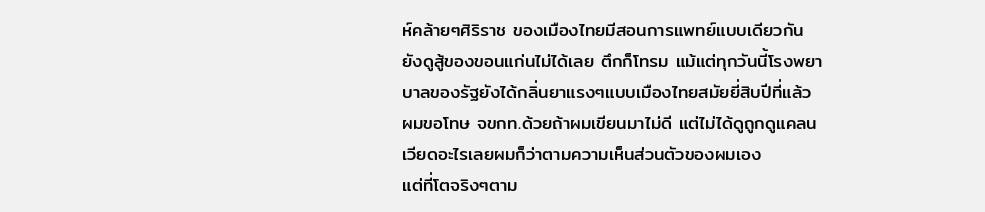ห์คล้ายๆศิริราช ของเมืองไทยมีสอนการแพทย์แบบเดียวกัน
ยังดูสู้ของขอนแก่นไม่ได้เลย ตึกก็โทรม แม้แต่ทุกวันนี้โรงพยาบาลของรัฐยังได้กลิ่นยาแรงๆแบบเมืองไทยสมัยยี่สิบปีที่แล้ว
ผมขอโทษ จขกท.ด้วยถ้าผมเขียนมาไม่ดี แต่ไม่ได้ดูถูกดูแคลนเวียดอะไรเลยผมก็ว่าตามความเห็นส่วนตัวของผมเอง
แต่ที่โตจริงๆตาม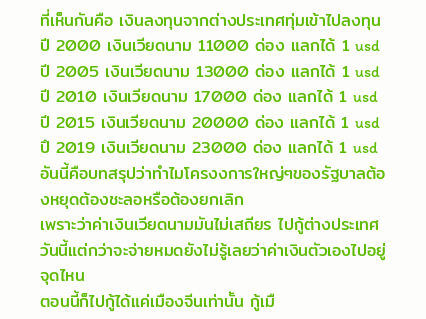ที่เห็นกันคือ เงินลงทุนจากต่างประเทศทุ่มเข้าไปลงทุน
ปี 2000 เงินเวียดนาม 11000 ด่อง แลกได้ 1 usd
ปี 2005 เงินเวียดนาม 13000 ด่อง แลกได้ 1 usd
ปี 2010 เงินเวียดนาม 17000 ด่อง แลกได้ 1 usd
ปี 2015 เงินเวียดนาม 20000 ด่อง แลกได้ 1 usd
ปึ 2019 เงินเวียดนาม 23000 ด่อง แลกได้ 1 usd
อันนี้คือบทสรุปว่าทำไมโครงงการใหญ่ๆของรัฐบาลต้องหยุดต้องชะลอหรือต้องยกเลิก
เพราะว่าค่าเงินเวียดนามมันไม่เสถียร ไปกู้ต่างประเทศวันนี้แต่กว่าจะจ่ายหมดยังไม่รู้เลยว่าค่าเงินตัวเองไปอยู่จุดไหน
ตอนนี้ก็ไปกู้ได้แค่เมืองจีนเท่านั้น กู้เมื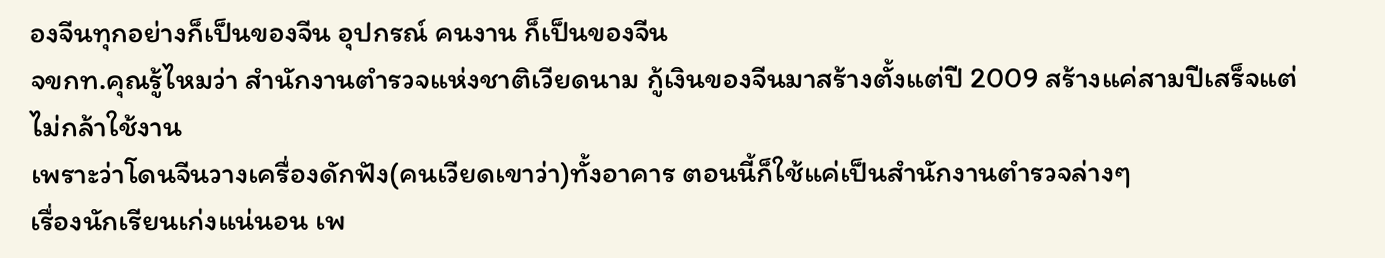องจีนทุกอย่างก็เป็นของจีน อุปกรณ์ คนงาน ก็เป็นของจีน
จขกท.คุณรู้ไหมว่า สำนักงานตำรวจแห่งชาติเวียดนาม กู้เงินของจีนมาสร้างตั้งแต่ปี 2009 สร้างแค่สามปีเสร็จแต่ไม่กล้าใช้งาน
เพราะว่าโดนจีนวางเครื่องดักฟัง(คนเวียดเขาว่า)ทั้งอาคาร ตอนนี้ก็ใช้แค่เป็นสำนักงานตำรวจล่างๆ
เรื่องนักเรียนเก่งแน่นอน เพ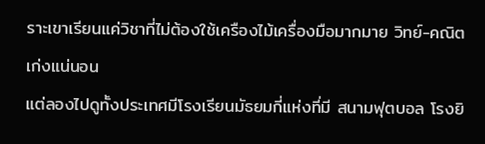ราะเขาเรียนแค่วิชาที่ไม่ต้องใช้เครืองไม้เครื่องมือมากมาย วิทย์-คณิต เก่งแน่นอน
แต่ลองไปดูทั้งประเทศมีโรงเรียนมัธยมกี่แห่งที่มี สนามฟุตบอล โรงยิ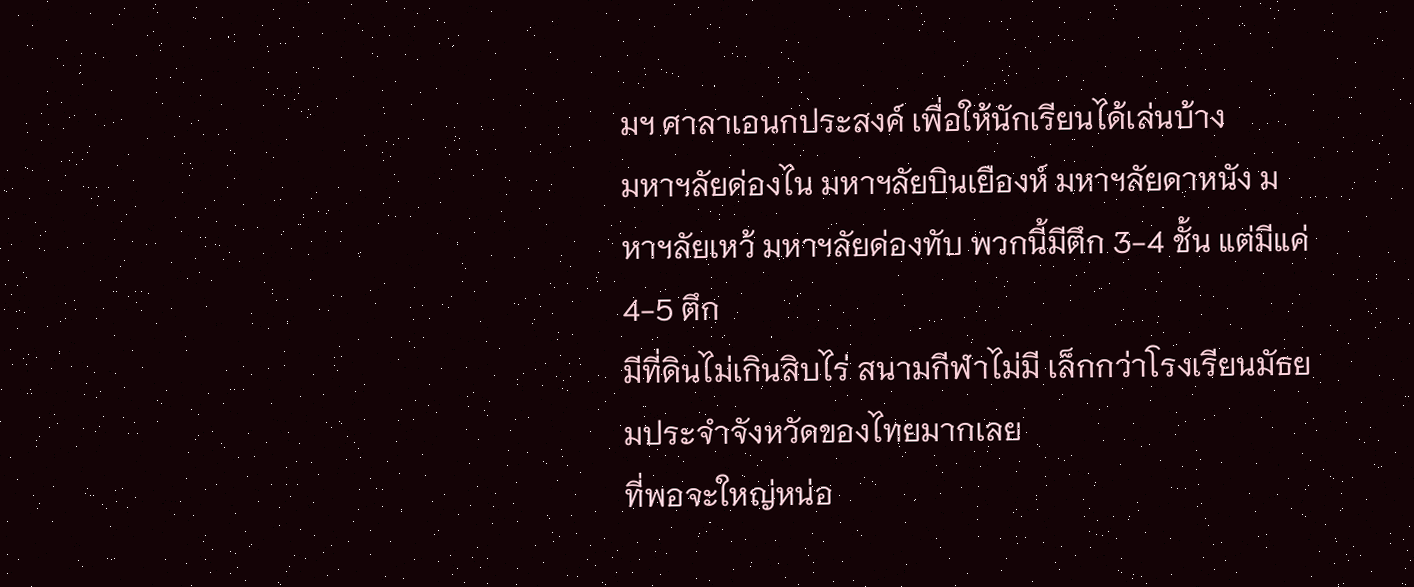มฯ ศาลาเอนกประสงค์ เพื่อให้นักเรียนได้เล่นบ้าง
มหาฯลัยด่องไน มหาฯลัยบินเยืองห์ มหาฯลัยดาหนัง มหาฯลัยเหว้ มหาฯลัยด่องทับ พวกนี้มีตึก 3-4 ชั้น แต่มีแค่ 4-5 ตึก
มีที่ดินไม่เกินสิบไร่ สนามกีฬาไม่มี เล็กกว่าโรงเรียนมัธยมประจำจังหวัดของไทยมากเลย
ที่พอจะใหญ่หน่อ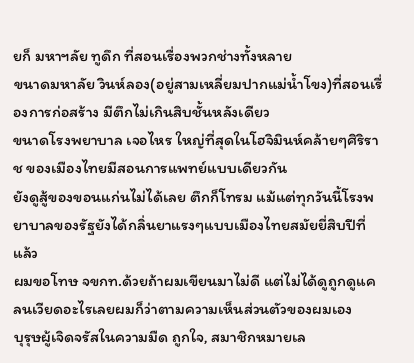ยก็ มหาฯลัย ทูดึก ที่สอนเรื่องพวกช่างทั้งหลาย
ขนาดมหาลัย วินห์ลอง(อยู่สามเหลี่ยมปากแม่น้ำโขง)ที่สอนเรื่องการก่อสร้าง มีตึกไม่เกินสิบชั้นหลังเดียว
ขนาดโรงพยาบาล เจอไหร ใหญ่ที่สุดในโฮจิมินห์คล้ายๆศิริราช ของเมืองไทยมีสอนการแพทย์แบบเดียวกัน
ยังดูสู้ของขอนแก่นไม่ได้เลย ตึกก็โทรม แม้แต่ทุกวันนี้โรงพยาบาลของรัฐยังได้กลิ่นยาแรงๆแบบเมืองไทยสมัยยี่สิบปีที่แล้ว
ผมขอโทษ จขกท.ด้วยถ้าผมเขียนมาไม่ดี แต่ไม่ได้ดูถูกดูแคลนเวียดอะไรเลยผมก็ว่าตามความเห็นส่วนตัวของผมเอง
บุรุษผู้เจิดจรัสในความมืด ถูกใจ, สมาชิกหมายเล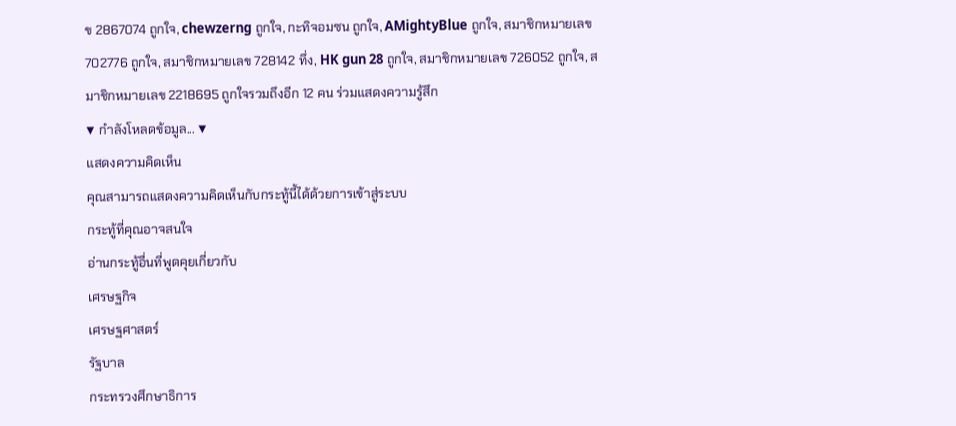ข 2867074 ถูกใจ, chewzerng ถูกใจ, กะทิจอมซน ถูกใจ, AMightyBlue ถูกใจ, สมาชิกหมายเลข 702776 ถูกใจ, สมาชิกหมายเลข 728142 ทึ่ง, HK gun 28 ถูกใจ, สมาชิกหมายเลข 726052 ถูกใจ, สมาชิกหมายเลข 2218695 ถูกใจรวมถึงอีก 12 คน ร่วมแสดงความรู้สึก
▼ กำลังโหลดข้อมูล... ▼
แสดงความคิดเห็น
คุณสามารถแสดงความคิดเห็นกับกระทู้นี้ได้ด้วยการเข้าสู่ระบบ
กระทู้ที่คุณอาจสนใจ
อ่านกระทู้อื่นที่พูดคุยเกี่ยวกับ
เศรษฐกิจ
เศรษฐศาสตร์
รัฐบาล
กระทรวงศึกษาธิการ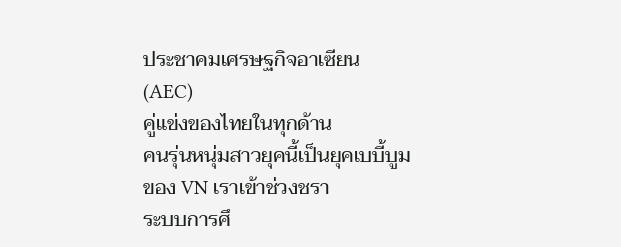ประชาคมเศรษฐกิจอาเซียน (AEC)
คู่แข่งของไทยในทุกด้าน
คนรุ่นหนุ่มสาวยุคนี้เป็นยุคเบบี้บูมของ VN เราเข้าช่วงชรา
ระบบการศึ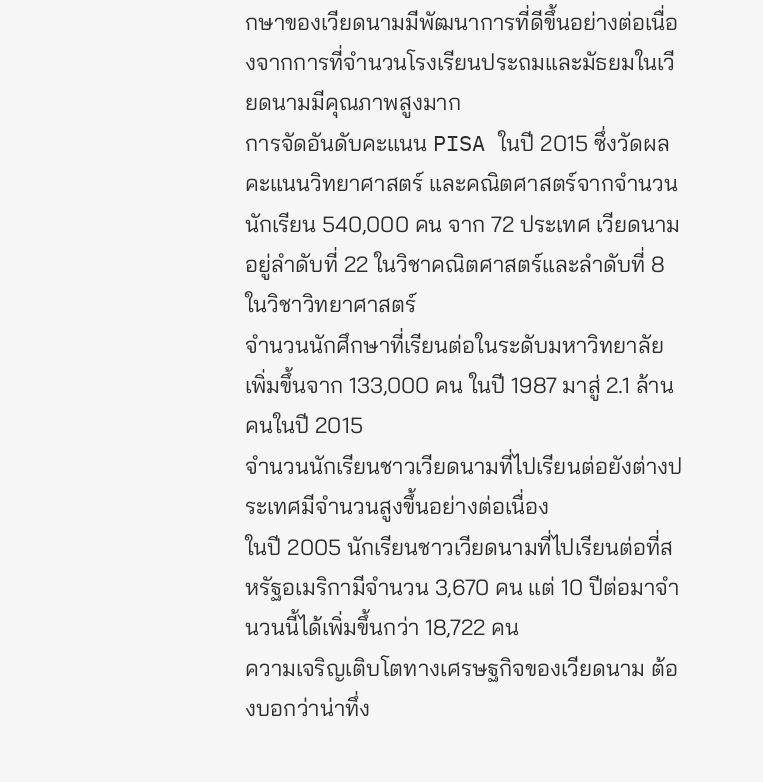กษาของเวียดนามมีพัฒนาการที่ดีขึ้นอย่างต่อเนื่องจากการที่จำนวนโรงเรียนประถมและมัธยมในเวียดนามมีคุณภาพสูงมาก
การจัดอันดับคะแนน PISA ในปี 2015 ซึ่งวัดผลคะแนนวิทยาศาสตร์ และคณิตศาสตร์จากจำนวนนักเรียน 540,000 คน จาก 72 ประเทศ เวียดนามอยู่ลำดับที่ 22 ในวิชาคณิตศาสตร์และลำดับที่ 8 ในวิชาวิทยาศาสตร์
จำนวนนักศึกษาที่เรียนต่อในระดับมหาวิทยาลัยเพิ่มขึ้นจาก 133,000 คน ในปี 1987 มาสู่ 2.1 ล้านคนในปี 2015
จำนวนนักเรียนชาวเวียดนามที่ไปเรียนต่อยังต่างประเทศมีจำนวนสูงขึ้นอย่างต่อเนื่อง
ในปี 2005 นักเรียนชาวเวียดนามที่ไปเรียนต่อที่สหรัฐอเมริกามีจำนวน 3,670 คน แต่ 10 ปีต่อมาจำนวนนี้ได้เพิ่มขึ้นกว่า 18,722 คน
ความเจริญเติบโตทางเศรษฐกิจของเวียดนาม ต้องบอกว่าน่าทึ่ง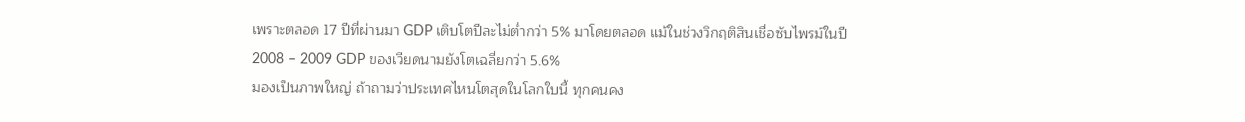เพราะตลอด 17 ปีที่ผ่านมา GDP เติบโตปีละไม่ต่ำกว่า 5% มาโดยตลอด แม้ในช่วงวิกฤติสินเชื่อซับไพรม์ในปี 2008 – 2009 GDP ของเวียดนามยังโตเฉลี่ยกว่า 5.6%
มองเป็นภาพใหญ่ ถ้าถามว่าประเทศไหนโตสุดในโลกใบนี้ ทุกคนคง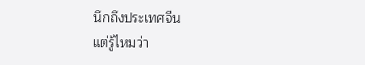นึกถึงประเทศจีน
แต่รู้ไหมว่า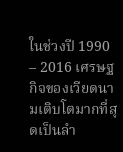ในช่วงปี 1990 – 2016 เศรษฐกิจของเวียดนามเติบโตมากที่สุดเป็นลำ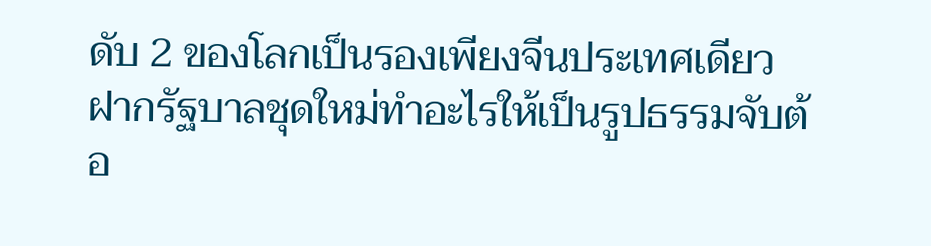ดับ 2 ของโลกเป็นรองเพียงจีนประเทศเดียว
ฝากรัฐบาลชุดใหม่ทำอะไรให้เป็นรูปธรรมจับต้อ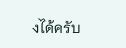งได้ครับ